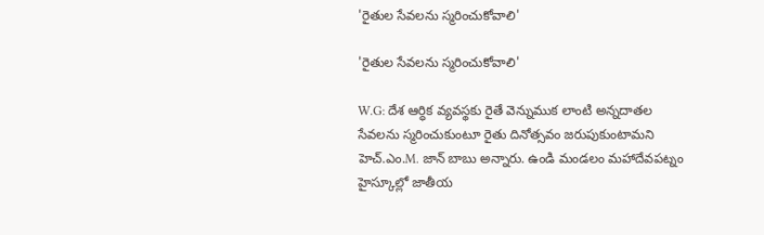'రైతుల సేవలను స్మరించుకోవాలి'

'రైతుల సేవలను స్మరించుకోవాలి'

W.G: దేశ ఆర్ధిక వ్యవస్థకు రైతే వెన్నుముక లాంటి అన్నదాతల సేవలను స్మరించుకుంటూ రైతు దినోత్సవం జరుపుకుంటామని హెచ్.ఎం.M. జాన్ బాబు అన్నారు. ఉండి మండలం మహాదేవపట్నం హైస్కూల్లో జాతీయ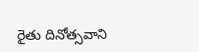రైతు దినోత్సవాని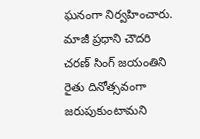ఘనంగా నిర్వహించారు. మాజీ ప్రధాని చౌదరి చరణ్ సింగ్ జయంతిని రైతు దినోత్సవంగా జరుపుకుంటామని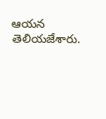ఆయన తెలియజేశారు.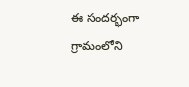ఈ సందర్భంగా గ్రామంలోని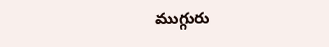ముగ్గురు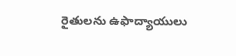రైతులను ఉఫాద్యాయులు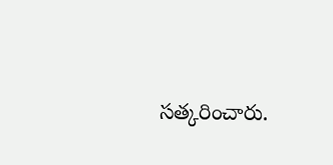సత్కరించారు.